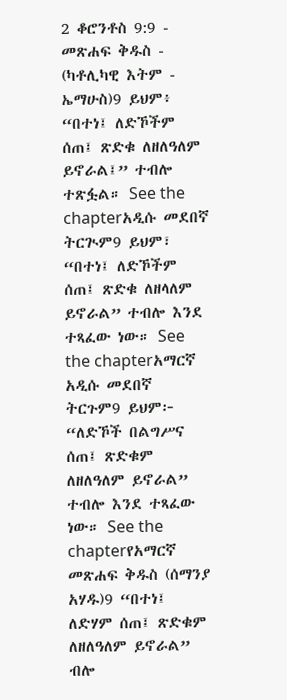2 ቆሮንቶስ 9:9 - መጽሐፍ ቅዱስ - (ካቶሊካዊ እትም - ኤማሁስ)9 ይህም፥ “በተነ፤ ለድኾችም ሰጠ፤ ጽድቁ ለዘለዓለም ይኖራል፤” ተብሎ ተጽፏል። See the chapterአዲሱ መደበኛ ትርጒም9 ይህም፣ “በተነ፤ ለድኾችም ሰጠ፤ ጽድቁ ለዘላለም ይኖራል” ተብሎ እንደ ተጻፈው ነው። See the chapterአማርኛ አዲሱ መደበኛ ትርጉም9 ይህም፦ “ለድኾች በልግሥና ሰጠ፤ ጽድቁም ለዘለዓለም ይኖራል” ተብሎ እንደ ተጻፈው ነው። See the chapterየአማርኛ መጽሐፍ ቅዱስ (ሰማንያ አሃዱ)9 “በተነ፤ ለድሃም ሰጠ፤ ጽድቁም ለዘለዓለም ይኖራል” ብሎ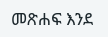መጽሐፍ እንደ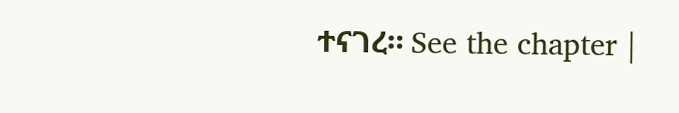ተናገረ። See the chapter |